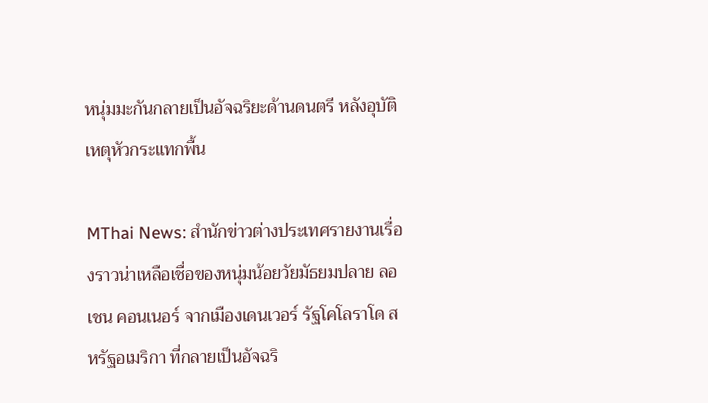หนุ่มมะกันกลายเป็นอัจฉริยะด้านดนตรี หลังอุบัติเหตุหัวกระแทกพื้น

MThai News: สำนักข่าวต่างประเทศรายงานเรื่องราวน่าเหลือเชื่อของหนุ่มน้อยวัยมัธยมปลาย ลอเชน คอนเนอร์ จากเมืองเดนเวอร์ รัฐโคโลราโด สหรัฐอเมริกา ที่กลายเป็นอัจฉริ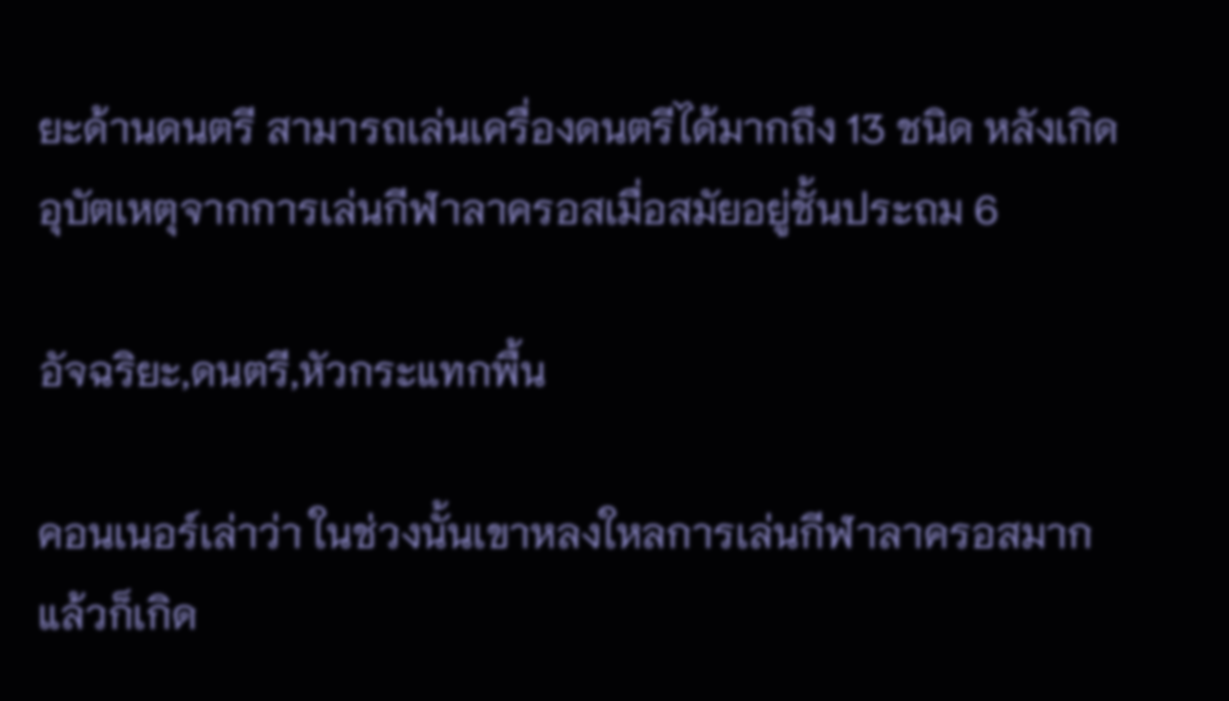ยะด้านดนตรี สามารถเล่นเครื่องดนตรีได้มากถึง 13 ชนิด หลังเกิดอุบัตเหตุจากการเล่นกีฬาลาครอสเมื่อสมัยอยู่ชั้นประถม 6

อัจฉริยะ,ดนตรี,หัวกระแทกพื้น

คอนเนอร์เล่าว่า ในช่วงนั้นเขาหลงใหลการเล่นกีฬาลาครอสมาก แล้วก็เกิด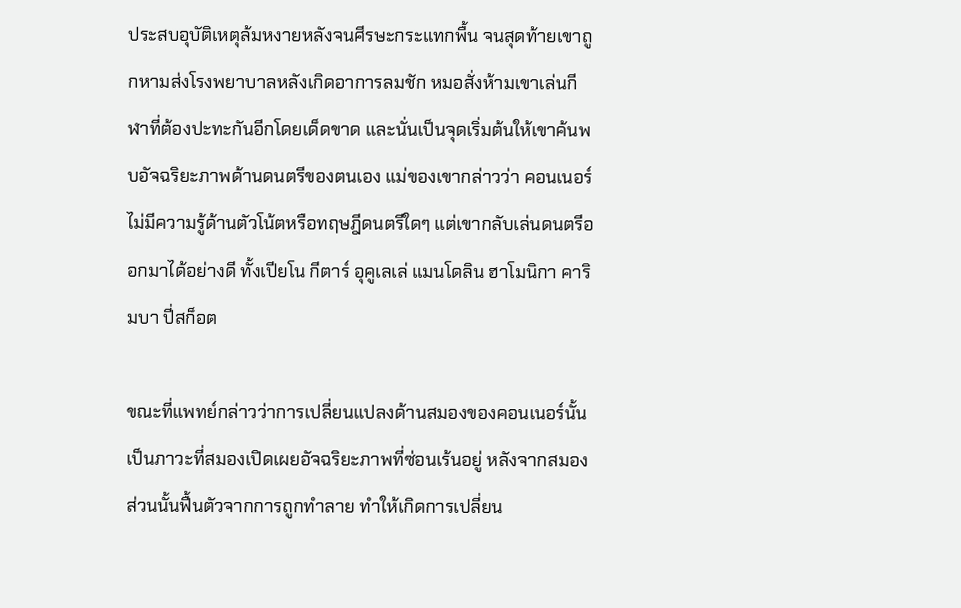ประสบอุบัติเหตุล้มหงายหลังจนศีรษะกระแทกพื้น จนสุดท้ายเขาถูกหามส่งโรงพยาบาลหลังเกิดอาการลมชัก หมอสั่งห้ามเขาเล่นกีฬาที่ต้องปะทะกันอีกโดยเด็ดขาด และนั่นเป็นจุดเริ่มต้นให้เขาค้นพบอัจฉริยะภาพด้านดนตรีของตนเอง แม่ของเขากล่าวว่า คอนเนอร์ไม่มีความรู้ด้านตัวโน้ตหรือทฤษฎีดนตรีใดๆ แต่เขากลับเล่นดนตรีออกมาได้อย่างดี ทั้งเปียโน กีตาร์ อุคูเลเล่ แมนโดลิน ฮาโมนิกา คาริมบา ปี่สก็อต

ขณะที่แพทย์กล่าวว่าการเปลี่ยนแปลงด้านสมองของคอนเนอร์นั้นเป็นภาวะที่สมองเปิดเผยอัจฉริยะภาพที่ซ่อนเร้นอยู่ หลังจากสมองส่วนนั้นฟื้นตัวจากการถูกทำลาย ทำให้เกิดการเปลี่ยน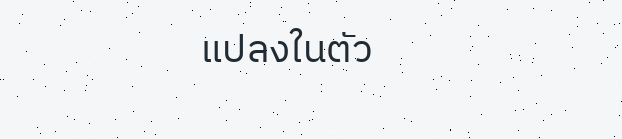แปลงในตัว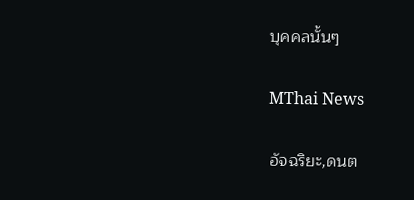บุคคลนั้นๆ

MThai News

อัจฉริยะ,ดนต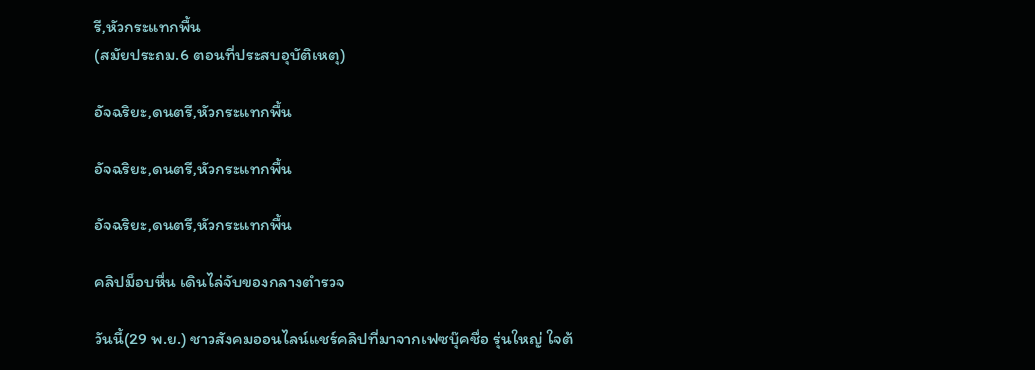รี,หัวกระแทกพื้น
(สมัยประถม.6 ตอนที่ประสบอุบัติเหตุ)

อัจฉริยะ,ดนตรี,หัวกระแทกพื้น

อัจฉริยะ,ดนตรี,หัวกระแทกพื้น

อัจฉริยะ,ดนตรี,หัวกระแทกพื้น

คลิปม็อบหื่น เดินไล่จับของกลางตำรวจ

วันนี้(29 พ.ย.) ชาวสังคมออนไลน์แชร์คลิปที่มาจากเฟซบุ๊คชื่อ รุ่นใหญ่ ใจต้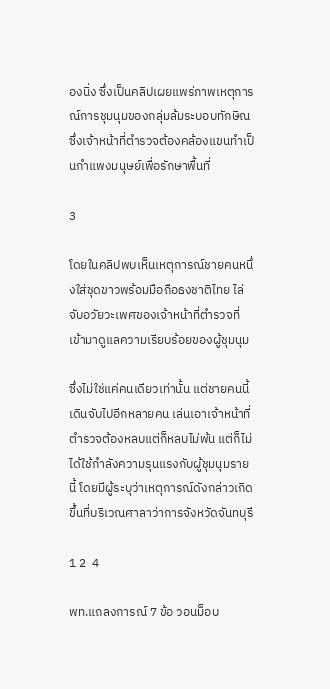องนิ่ง ซึ่งเป็นคลิปเผยแพร่ภาพเหตุการณ์การชุมนุมของกลุ่มล้มระบอบทักษิณ ซึ่งเจ้าหน้าที่ตำรวจต้องคล้องแขนทำเป็นกำแพงมนุษย์เพื่อรักษาพื้นที่

3

โดยในคลิปพบเห็นเหตุการณ์ชายคนหนึ่งใส่ชุดขาวพร้อมมือถือธงชาติไทย ไล่จับอวัยวะเพศของเจ้าหน้าที่ตำรวจที่เข้ามาดูแลความเรียบร้อยของผู้ชุมนุม

ซึ่งไม่ใช่แค่คนเดียวเท่านั้น แต่ชายคนนี้เดินจับไปอีกหลายคน เล่นเอาเจ้าหน้าที่ตำรวจต้องหลบแต่ก็หลบไม่พ้น แต่ก็ไม่ได้ใช้กำลังความรุนแรงกับผู้ชุมนุมรายนี้ โดยมีผู้ระบุว่าเหตุการณ์ดังกล่าวเกิดขึ้นที่บริเวณศาลาว่าการจังหวัดจันทบุรี

1 2  4

พท.แถลงการณ์ 7 ข้อ วอนม็อบ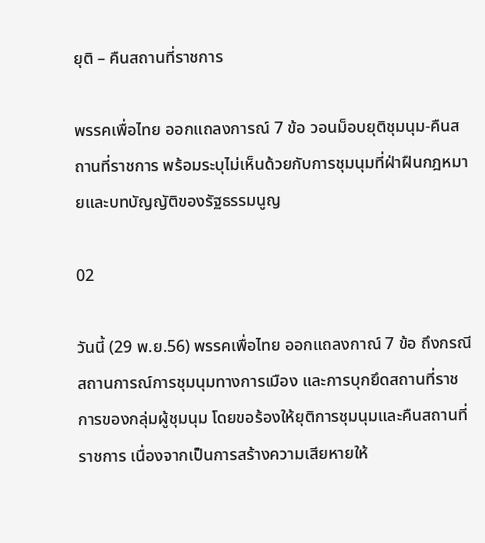ยุติ – คืนสถานที่ราชการ

พรรคเพื่อไทย ออกแถลงการณ์ 7 ข้อ วอนม็อบยุติชุมนุม-คืนสถานที่ราชการ พร้อมระบุไม่เห็นด้วยกับการชุมนุมที่ฝ่าฝืนกฎหมายและบทบัญญัติของรัฐธรรมนูญ

02

วันนี้ (29 พ.ย.56) พรรคเพื่อไทย ออกแถลงกาณ์ 7 ข้อ ถึงกรณีสถานการณ์การชุมนุมทางการเมือง และการบุกยึดสถานที่ราชการของกลุ่มผู้ชุมนุม โดยขอร้องให้ยุติการชุมนุมและคืนสถานที่ราชการ เนื่องจากเป็นการสร้างความเสียหายให้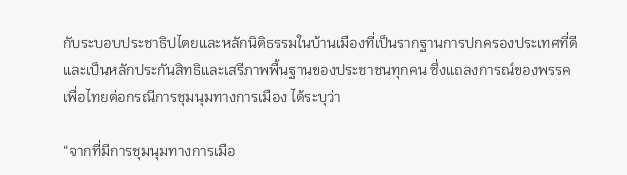กับระบอบประชาธิปไตยและหลักนิติธรรมในบ้านเมืองที่เป็นรากฐานการปกครองประเทศที่ดีและเป็นหลักประกันสิทธิและเสรีภาพพื้นฐานของประชาชนทุกคน ซึ่งแถลงการณ์ของพรรคเพื่อไทยต่อกรณีการชุมนุมทางการเมือง ได้ระบุว่า

“จากที่มีการชุมนุมทางการเมือ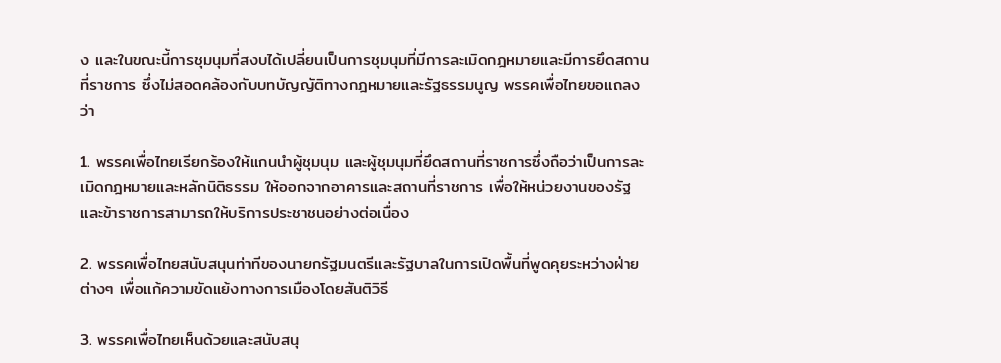ง และในขณะนี้การชุมนุมที่สงบได้เปลี่ยนเป็นการชุมนุมที่มีการละเมิดกฎหมายและมีการยึดสถานที่ราชการ ซึ่งไม่สอดคล้องกับบทบัญญัติทางกฎหมายและรัฐธรรมนูญ พรรคเพื่อไทยขอแถลงว่า

1. พรรคเพื่อไทยเรียกร้องให้แกนนำผู้ชุมนุม และผู้ชุมนุมที่ยึดสถานที่ราชการซึ่งถือว่าเป็นการละเมิดกฎหมายและหลักนิติธรรม ให้ออกจากอาคารและสถานที่ราชการ เพื่อให้หน่วยงานของรัฐและข้าราชการสามารถให้บริการประชาชนอย่างต่อเนื่อง

2. พรรคเพื่อไทยสนับสนุนท่าทีของนายกรัฐมนตรีและรัฐบาลในการเปิดพื้นที่พูดคุยระหว่างฝ่ายต่างๆ เพื่อแก้ความขัดแย้งทางการเมืองโดยสันติวิธี

3. พรรคเพื่อไทยเห็นด้วยและสนับสนุ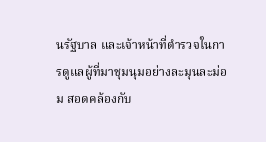นรัฐบาล และเจ้าหน้าที่ตำรวจในการดูแลผู้ที่มาชุมนุมอย่างละมุนละม่อม สอดคล้องกับ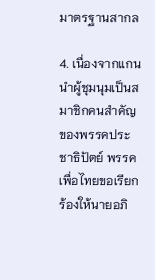มาตรฐานสากล

4. เนื่องจากแกนนำผู้ชุมนุมเป็นสมาชิกคนสำคัญของพรรคประชาธิปัตย์ พรรคเพื่อไทยขอเรียกร้องให้นายอภิ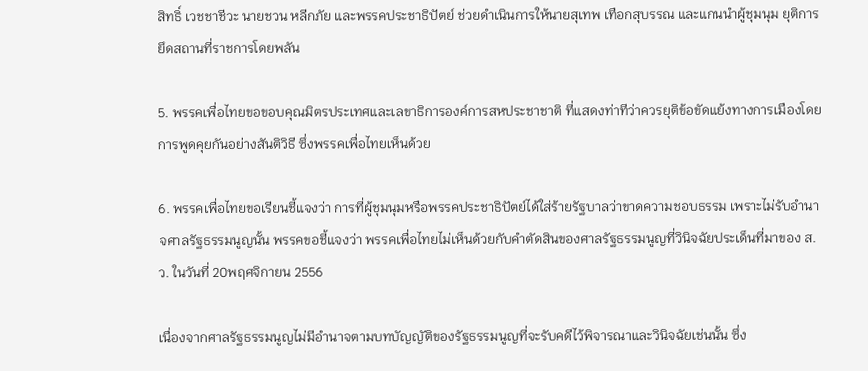สิทธิ์ เวชชาชีวะ นายชวน หลีกภัย และพรรคประชาธิปัตย์ ช่วยดำเนินการให้นายสุเทพ เทือกสุบรรณ และแกนนำผู้ชุมนุม ยุติการยึดสถานที่ราชการโดยพลัน

5. พรรคเพื่อไทยขอขอบคุณมิตรประเทศและเลขาธิการองค์การสหประชาชาติ ที่แสดงท่าทีว่าควรยุติข้อขัดแย้งทางการเมืองโดยการพูดคุยกันอย่างสันติวิธี ซึ่งพรรคเพื่อไทยเห็นด้วย

6. พรรคเพื่อไทยขอเรียนชี้แจงว่า การที่ผู้ชุมนุมหรือพรรคประชาธิปัตย์ได้ใส่ร้ายรัฐบาลว่าขาดความชอบธรรม เพราะไม่รับอำนาจศาลรัฐธรรมนูญนั้น พรรคขอชี้แจงว่า พรรคเพื่อไทยไม่เห็นด้วยกับคำตัดสินของศาลรัฐธรรมนูญที่วินิจฉัยประเด็นที่มาของ ส.ว. ในวันที่ 20พฤศจิกายน 2556

เนื่องจากศาลรัฐธรรมนูญไม่มีอำนาจตามบทบัญญัติของรัฐธรรมนูญที่จะรับคดีไว้พิจารณาและวินิจฉัยเช่นนั้น ซึ่ง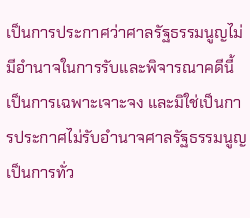เป็นการประกาศว่าศาลรัฐธรรมนูญไม่มีอำนาจในการรับและพิจารณาคดีนี้เป็นการเฉพาะเจาะจง และมิใช่เป็นการประกาศไม่รับอำนาจศาลรัฐธรรมนูญเป็นการทั่ว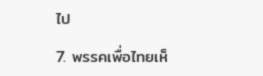ไป

7. พรรคเพื่อไทยเห็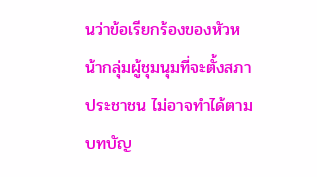นว่าข้อเรียกร้องของหัวหน้ากลุ่มผู้ชุมนุมที่จะตั้งสภาประชาชน ไม่อาจทำได้ตามบทบัญ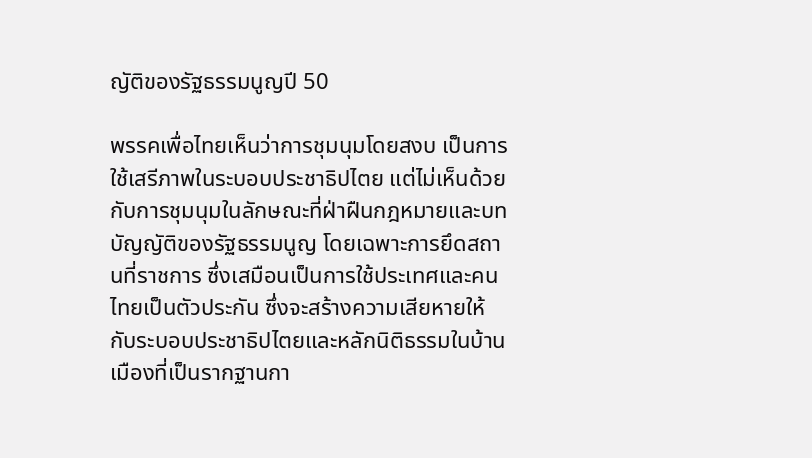ญัติของรัฐธรรมนูญปี 50

พรรคเพื่อไทยเห็นว่าการชุมนุมโดยสงบ เป็นการใช้เสรีภาพในระบอบประชาธิปไตย แต่ไม่เห็นด้วยกับการชุมนุมในลักษณะที่ฝ่าฝืนกฎหมายและบทบัญญัติของรัฐธรรมนูญ โดยเฉพาะการยึดสถานที่ราชการ ซึ่งเสมือนเป็นการใช้ประเทศและคนไทยเป็นตัวประกัน ซึ่งจะสร้างความเสียหายให้กับระบอบประชาธิปไตยและหลักนิติธรรมในบ้านเมืองที่เป็นรากฐานกา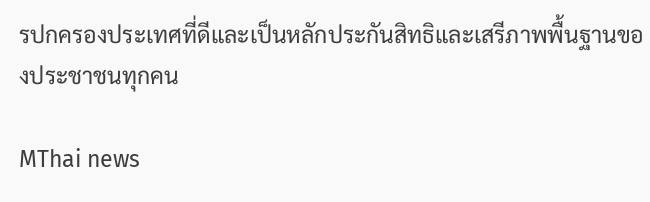รปกครองประเทศที่ดีและเป็นหลักประกันสิทธิและเสรีภาพพื้นฐานของประชาชนทุกคน

MThai news